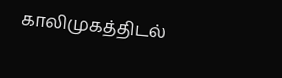காலிமுகத்திடல்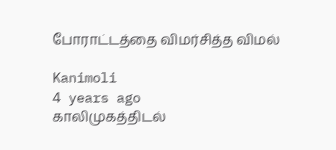போராட்டத்தை விமர்சித்த விமல்

Kanimoli
4 years ago
காலிமுகத்திடல்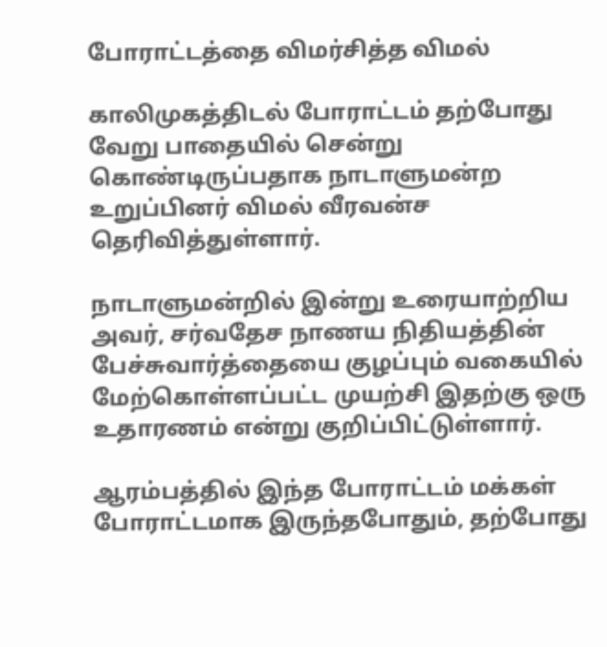போராட்டத்தை விமர்சித்த விமல்

காலிமுகத்திடல் போராட்டம் தற்போது வேறு பாதையில் சென்று கொண்டிருப்பதாக நாடாளுமன்ற உறுப்பினர் விமல் வீரவன்ச தெரிவித்துள்ளார்.

நாடாளுமன்றில் இன்று உரையாற்றிய அவர், சர்வதேச நாணய நிதியத்தின் பேச்சுவார்த்தையை குழப்பும் வகையில் மேற்கொள்ளப்பட்ட முயற்சி இதற்கு ஒரு உதாரணம் என்று குறிப்பிட்டுள்ளார்.

ஆரம்பத்தில் இந்த போராட்டம் மக்கள் போராட்டமாக இருந்தபோதும், தற்போது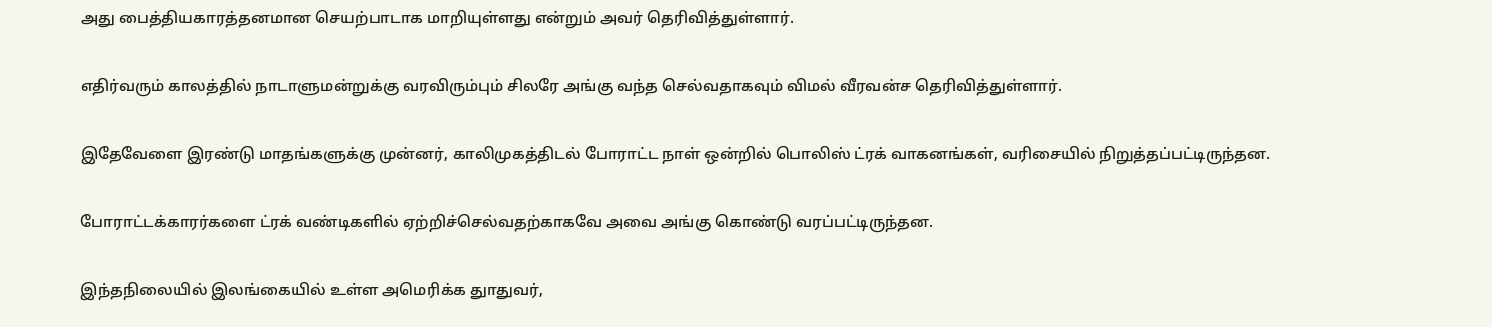அது பைத்தியகாரத்தனமான செயற்பாடாக மாறியுள்ளது என்றும் அவர் தெரிவித்துள்ளார்.

எதிர்வரும் காலத்தில் நாடாளுமன்றுக்கு வரவிரும்பும் சிலரே அங்கு வந்த செல்வதாகவும் விமல் வீரவன்ச தெரிவித்துள்ளார்.

இதேவேளை இரண்டு மாதங்களுக்கு முன்னர், காலிமுகத்திடல் போராட்ட நாள் ஒன்றில் பொலிஸ் ட்ரக் வாகனங்கள், வரிசையில் நிறுத்தப்பட்டிருந்தன.

போராட்டக்காரர்களை ட்ரக் வண்டிகளில் ஏற்றிச்செல்வதற்காகவே அவை அங்கு கொண்டு வரப்பட்டிருந்தன.

இந்தநிலையில் இலங்கையில் உள்ள அமெரிக்க துாதுவர்,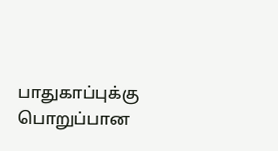பாதுகாப்புக்கு பொறுப்பான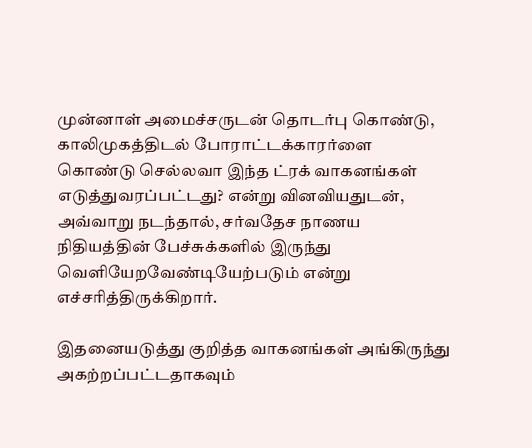முன்னாள் அமைச்சருடன் தொடர்பு கொண்டு, காலிமுகத்திடல் போராட்டக்காரர்ளை கொண்டு செல்லவா இந்த ட்ரக் வாகனங்கள் எடுத்துவரப்பட்டது? என்று வினவியதுடன், அவ்வாறு நடந்தால், சர்வதேச நாணய நிதியத்தின் பேச்சுக்களில் இருந்து வெளியேறவேண்டியேற்படும் என்று எச்சரித்திருக்கிறார்.

இதனையடுத்து குறித்த வாகனங்கள் அங்கிருந்து அகற்றப்பட்டதாகவும்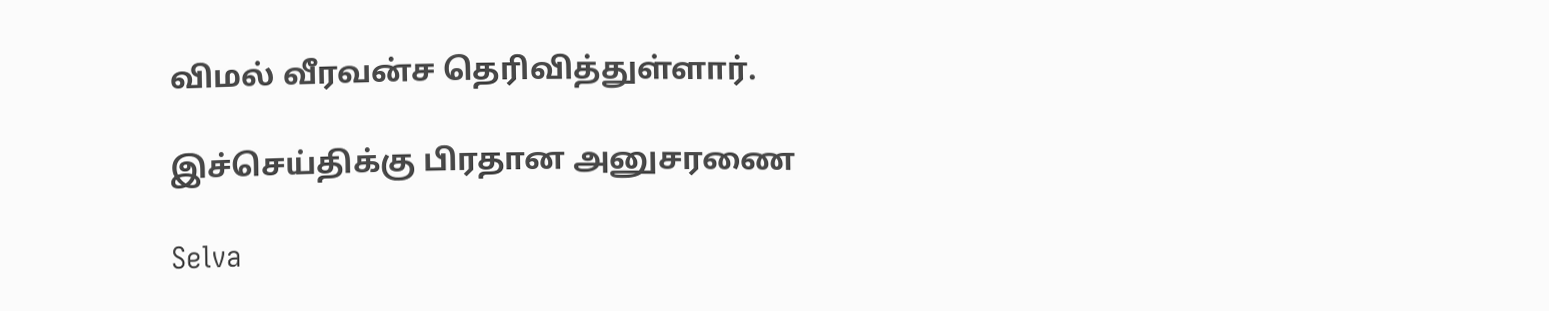விமல் வீரவன்ச தெரிவித்துள்ளார்.

இச்செய்திக்கு பிரதான அனுசரணை

Selva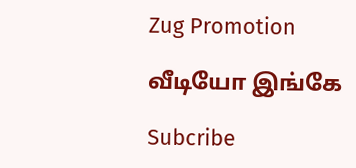Zug Promotion

வீடியோ இங்கே

Subcribe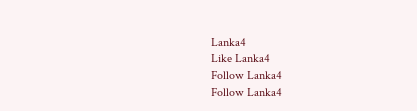Lanka4
Like Lanka4
Follow Lanka4
Follow Lanka4